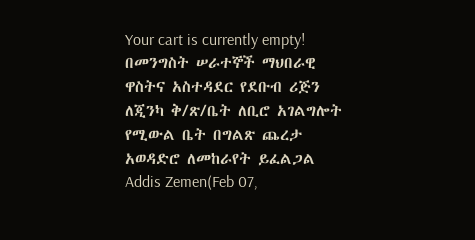Your cart is currently empty!
በመንግስት ሠራተኞች ማህበራዊ ዋስትና አስተዳደር የደቡብ ሪጅን ለጂንካ ቅ/ጽ/ቤት ለቢሮ አገልግሎት የሚውል ቤት በግልጽ ጨረታ አወዳድሮ ለመከራየት ይፈልጋል
Addis Zemen(Feb 07,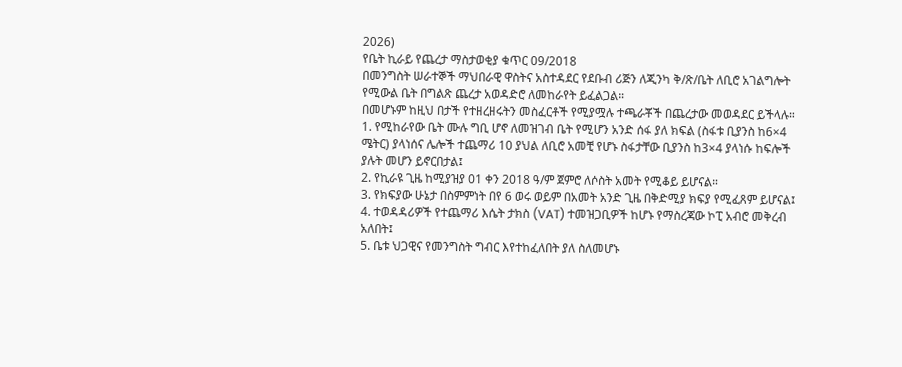2026)
የቤት ኪራይ የጨረታ ማስታወቂያ ቁጥር 09/2018
በመንግስት ሠራተኞች ማህበራዊ ዋስትና አስተዳደር የደቡብ ሪጅን ለጂንካ ቅ/ጽ/ቤት ለቢሮ አገልግሎት የሚውል ቤት በግልጽ ጨረታ አወዳድሮ ለመከራየት ይፈልጋል።
በመሆኑም ከዚህ በታች የተዘረዘሩትን መስፈርቶች የሚያሟሉ ተጫራቾች በጨረታው መወዳደር ይችላሉ።
1. የሚከራየው ቤት ሙሉ ግቢ ሆኖ ለመዝገብ ቤት የሚሆን አንድ ሰፋ ያለ ክፍል (ስፋቱ ቢያንስ ከ6×4 ሜትር) ያላነሰና ሌሎች ተጨማሪ 10 ያህል ለቢሮ አመቺ የሆኑ ስፋታቸው ቢያንስ ከ3×4 ያላነሱ ከፍሎች ያሉት መሆን ይኖርበታል፤
2. የኪራዩ ጊዜ ከሚያዝያ 01 ቀን 2018 ዓ/ም ጀምሮ ለሶስት አመት የሚቆይ ይሆናል።
3. የክፍያው ሁኔታ በስምምነት በየ 6 ወሩ ወይም በአመት አንድ ጊዜ በቅድሚያ ክፍያ የሚፈጸም ይሆናል፤
4. ተወዳዳሪዎች የተጨማሪ እሴት ታክስ (VAT) ተመዝጋቢዎች ከሆኑ የማስረጃው ኮፒ አብሮ መቅረብ አለበት፤
5. ቤቱ ህጋዊና የመንግስት ግብር እየተከፈለበት ያለ ስለመሆኑ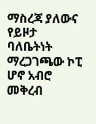ማስረጃ ያለውና የይዞታ ባለቤትነት ማረጋገጫው ኮፒ ሆኖ አብሮ መቅረብ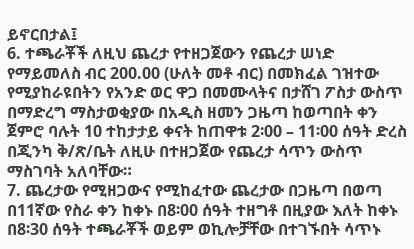ይኖርበታል፤
6. ተጫራቾች ለዚህ ጨረታ የተዘጋጀውን የጨረታ ሠነድ የማይመለስ ብር 200.00 (ሁለት መቶ ብር) በመክፈል ገዝተው የሚያከራዩበትን የአንድ ወር ዋጋ በመሙላትና በታሸገ ፖስታ ውስጥ በማድረግ ማስታወቂያው በአዲስ ዘመን ጋዜጣ ከወጣበት ቀን ጀምሮ ባሉት 10 ተከታታይ ቀናት ከጠዋቱ 2፡00 – 11፡00 ሰዓት ድረስ በጂንካ ቅ/ጽ/ቤት ለዚሁ በተዘጋጀው የጨረታ ሳጥን ውስጥ ማስገባት አለባቸው።
7. ጨረታው የሚዘጋውና የሚከፈተው ጨረታው በጋዜጣ በወጣ በ11ኛው የስራ ቀን ከቀኑ በ8፡00 ሰዓት ተዘግቶ በዚያው እለት ከቀኑ በ8፡30 ሰዓት ተጫራቾች ወይም ወኪሎቻቸው በተገኙበት ሳጥኑ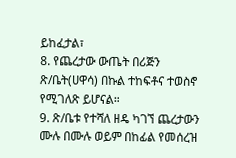ይከፈታል፣
8. የጨረታው ውጤት በሪጅን ጽ/ቤት(ሀዋሳ) በኩል ተከፍቶና ተወስኖ የሚገለጽ ይሆናል።
9. ጽ/ቤቱ የተሻለ ዘዴ ካገኘ ጨረታውን ሙሉ በሙሉ ወይም በከፊል የመሰረዝ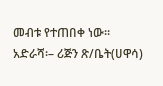መብቱ የተጠበቀ ነው።
አድራሻ፡– ሪጅን ጽ/ቤት(ሀዋሳ)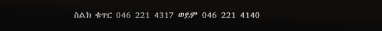ስልክ ቁጥር 046 221 4317 ወይም 046 221 4140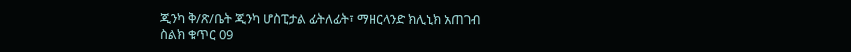ጂንካ ቅ/ጽ/ቤት ጂንካ ሆስፒታል ፊትለፊት፣ ማዘርላንድ ክሊኒክ አጠገብ
ስልክ ቁጥር 09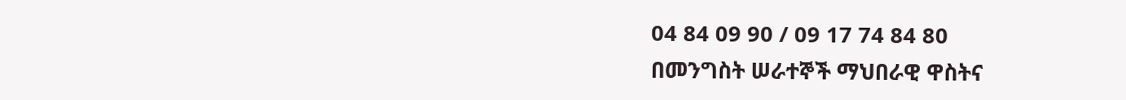04 84 09 90 / 09 17 74 84 80
በመንግስት ሠራተኞች ማህበራዊ ዋስትና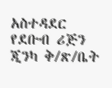አስተዳደር የደቡብ ሪጅን ጂንካ ቅ/ጽ/ቤት